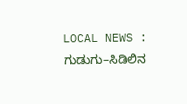LOCAL NEWS : ಗುಡುಗು–ಸಿಡಿಲಿನ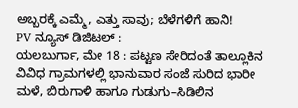ಅಬ್ಬರಕ್ಕೆ ಎಮ್ಮೆ, ಎತ್ತು ಸಾವು; ಬೆಳೆಗಳಿಗೆ ಹಾನಿ!
PV ನ್ಯೂಸ್ ಡಿಜಿಟಲ್ :
ಯಲಬುರ್ಗಾ, ಮೇ 18 : ಪಟ್ಟಣ ಸೇರಿದಂತೆ ತಾಲ್ಲೂಕಿನ ವಿವಿಧ ಗ್ರಾಮಗಳಲ್ಲಿ ಭಾನುವಾರ ಸಂಜೆ ಸುರಿದ ಭಾರೀ ಮಳೆ, ಬಿರುಗಾಳಿ ಹಾಗೂ ಗುಡುಗು–ಸಿಡಿಲಿನ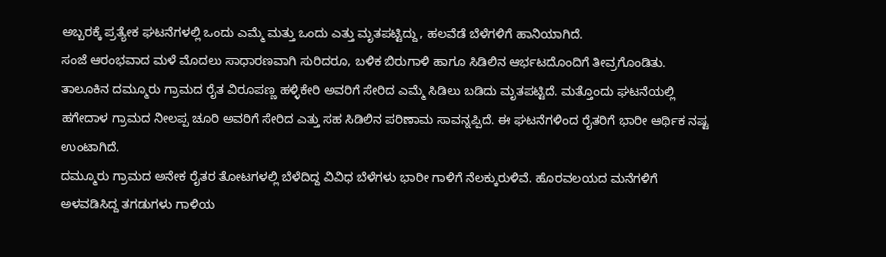ಅಬ್ಬರಕ್ಕೆ ಪ್ರತ್ಯೇಕ ಘಟನೆಗಳಲ್ಲಿ ಒಂದು ಎಮ್ಮೆ ಮತ್ತು ಒಂದು ಎತ್ತು ಮೃತಪಟ್ಟಿದ್ದು, ಹಲವೆಡೆ ಬೆಳೆಗಳಿಗೆ ಹಾನಿಯಾಗಿದೆ.
ಸಂಜೆ ಆರಂಭವಾದ ಮಳೆ ಮೊದಲು ಸಾಧಾರಣವಾಗಿ ಸುರಿದರೂ, ಬಳಿಕ ಬಿರುಗಾಳಿ ಹಾಗೂ ಸಿಡಿಲಿನ ಆರ್ಭಟದೊಂದಿಗೆ ತೀವ್ರಗೊಂಡಿತು.
ತಾಲೂಕಿನ ದಮ್ಮೂರು ಗ್ರಾಮದ ರೈತ ವಿರೂಪಣ್ಣ ಹಳ್ಳಿಕೇರಿ ಅವರಿಗೆ ಸೇರಿದ ಎಮ್ಮೆ ಸಿಡಿಲು ಬಡಿದು ಮೃತಪಟ್ಟಿದೆ. ಮತ್ತೊಂದು ಘಟನೆಯಲ್ಲಿ ಹಗೇದಾಳ ಗ್ರಾಮದ ನೀಲಪ್ಪ ಚೂರಿ ಅವರಿಗೆ ಸೇರಿದ ಎತ್ತು ಸಹ ಸಿಡಿಲಿನ ಪರಿಣಾಮ ಸಾವನ್ನಪ್ಪಿದೆ. ಈ ಘಟನೆಗಳಿಂದ ರೈತರಿಗೆ ಭಾರೀ ಆರ್ಥಿಕ ನಷ್ಟ ಉಂಟಾಗಿದೆ.
ದಮ್ಮೂರು ಗ್ರಾಮದ ಅನೇಕ ರೈತರ ತೋಟಗಳಲ್ಲಿ ಬೆಳೆದಿದ್ದ ವಿವಿಧ ಬೆಳೆಗಳು ಭಾರೀ ಗಾಳಿಗೆ ನೆಲಕ್ಕುರುಳಿವೆ. ಹೊರವಲಯದ ಮನೆಗಳಿಗೆ ಅಳವಡಿಸಿದ್ದ ತಗಡುಗಳು ಗಾಳಿಯ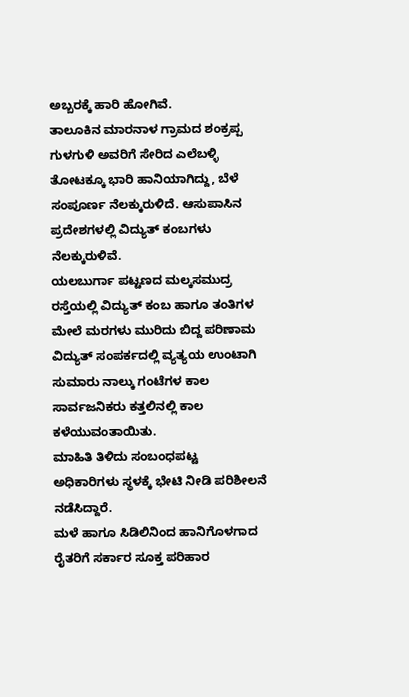ಅಬ್ಬರಕ್ಕೆ ಹಾರಿ ಹೋಗಿವೆ.
ತಾಲೂಕಿನ ಮಾರನಾಳ ಗ್ರಾಮದ ಶಂಕ್ರಪ್ಪ ಗುಳಗುಳಿ ಅವರಿಗೆ ಸೇರಿದ ಎಲೆಬಳ್ಳಿ ತೋಟಕ್ಕೂ ಭಾರಿ ಹಾನಿಯಾಗಿದ್ದು, ಬೆಳೆ ಸಂಪೂರ್ಣ ನೆಲಕ್ಕುರುಳಿದೆ. ಆಸುಪಾಸಿನ ಪ್ರದೇಶಗಳಲ್ಲಿ ವಿದ್ಯುತ್ ಕಂಬಗಳು ನೆಲಕ್ಕುರುಳಿವೆ.
ಯಲಬುರ್ಗಾ ಪಟ್ಟಣದ ಮಲ್ಕಸಮುದ್ರ ರಸ್ತೆಯಲ್ಲಿ ವಿದ್ಯುತ್ ಕಂಬ ಹಾಗೂ ತಂತಿಗಳ ಮೇಲೆ ಮರಗಳು ಮುರಿದು ಬಿದ್ದ ಪರಿಣಾಮ ವಿದ್ಯುತ್ ಸಂಪರ್ಕದಲ್ಲಿ ವ್ಯತ್ಯಯ ಉಂಟಾಗಿ ಸುಮಾರು ನಾಲ್ಕು ಗಂಟೆಗಳ ಕಾಲ ಸಾರ್ವಜನಿಕರು ಕತ್ತಲಿನಲ್ಲಿ ಕಾಲ ಕಳೆಯುವಂತಾಯಿತು.
ಮಾಹಿತಿ ತಿಳಿದು ಸಂಬಂಧಪಟ್ಟ ಅಧಿಕಾರಿಗಳು ಸ್ಥಳಕ್ಕೆ ಭೇಟಿ ನೀಡಿ ಪರಿಶೀಲನೆ ನಡೆಸಿದ್ದಾರೆ.
ಮಳೆ ಹಾಗೂ ಸಿಡಿಲಿನಿಂದ ಹಾನಿಗೊಳಗಾದ ರೈತರಿಗೆ ಸರ್ಕಾರ ಸೂಕ್ತ ಪರಿಹಾರ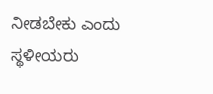ನೀಡಬೇಕು ಎಂದು ಸ್ಥಳೀಯರು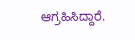ಆಗ್ರಹಿಸಿದ್ದಾರೆ.